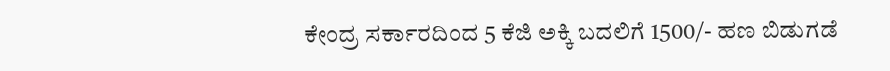ಕೇಂದ್ರ ಸರ್ಕಾರದಿಂದ 5 ಕೆಜಿ ಅಕ್ಕಿ ಬದಲಿಗೆ 1500/- ಹಣ ಬಿಡುಗಡೆ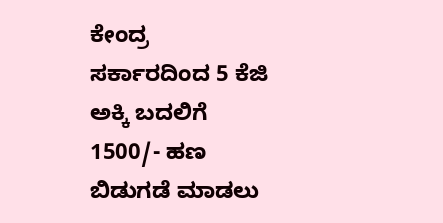ಕೇಂದ್ರ ಸರ್ಕಾರದಿಂದ 5 ಕೆಜಿ ಅಕ್ಕಿ ಬದಲಿಗೆ 1500/- ಹಣ ಬಿಡುಗಡೆ ಮಾಡಲು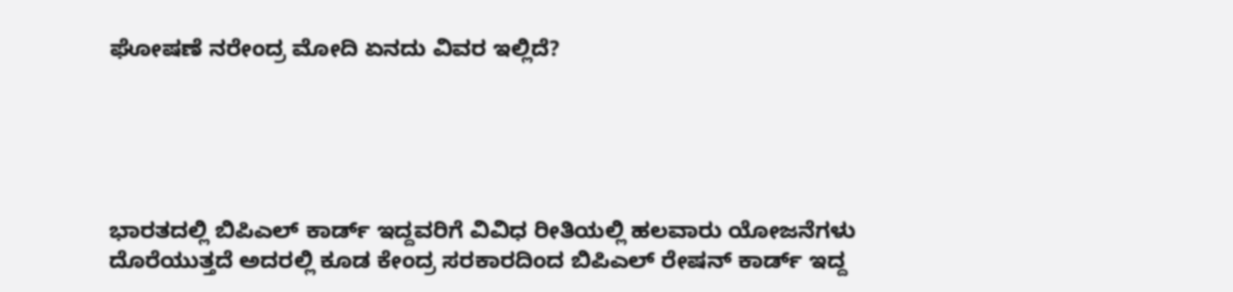ಘೋಷಣೆ ನರೇಂದ್ರ ಮೋದಿ ಏನದು ವಿವರ ಇಲ್ಲಿದೆ?





ಭಾರತದಲ್ಲಿ ಬಿಪಿಎಲ್ ಕಾರ್ಡ್ ಇದ್ದವರಿಗೆ ವಿವಿಧ ರೀತಿಯಲ್ಲಿ ಹಲವಾರು ಯೋಜನೆಗಳು ದೊರೆಯುತ್ತದೆ ಅದರಲ್ಲಿ ಕೂಡ ಕೇಂದ್ರ ಸರಕಾರದಿಂದ ಬಿಪಿಎಲ್ ರೇಷನ್ ಕಾರ್ಡ್ ಇದ್ದ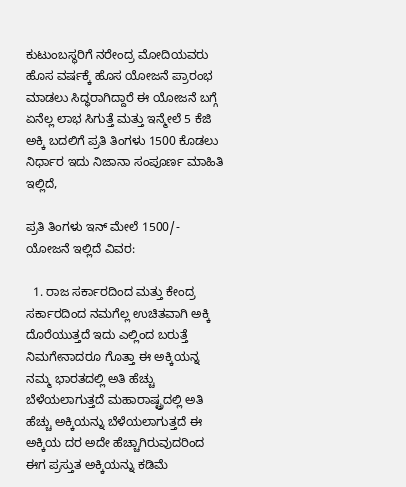ಕುಟುಂಬಸ್ಥರಿಗೆ ನರೇಂದ್ರ ಮೋದಿಯವರು ಹೊಸ ವರ್ಷಕ್ಕೆ ಹೊಸ ಯೋಜನೆ ಪ್ರಾರಂಭ ಮಾಡಲು ಸಿದ್ಧರಾಗಿದ್ದಾರೆ ಈ ಯೋಜನೆ ಬಗ್ಗೆ ಏನೆಲ್ಲ ಲಾಭ ಸಿಗುತ್ತೆ ಮತ್ತು ಇನ್ಮೇಲೆ 5 ಕೆಜಿ ಅಕ್ಕಿ ಬದಲಿಗೆ ಪ್ರತಿ ತಿಂಗಳು 1500 ಕೊಡಲು ನಿರ್ಧಾರ ಇದು ನಿಜಾನಾ ಸಂಪೂರ್ಣ ಮಾಹಿತಿ ಇಲ್ಲಿದೆ,

ಪ್ರತಿ ತಿಂಗಳು ಇನ್ ಮೇಲೆ 1500/- ಯೋಜನೆ ಇಲ್ಲಿದೆ ವಿವರ:

  1. ರಾಜ ಸರ್ಕಾರದಿಂದ ಮತ್ತು ಕೇಂದ್ರ ಸರ್ಕಾರದಿಂದ ನಮಗೆಲ್ಲ ಉಚಿತವಾಗಿ ಅಕ್ಕಿ ದೊರೆಯುತ್ತದೆ ಇದು ಎಲ್ಲಿಂದ ಬರುತ್ತೆ ನಿಮಗೇನಾದರೂ ಗೊತ್ತಾ ಈ ಅಕ್ಕಿಯನ್ನ ನಮ್ಮ ಭಾರತದಲ್ಲಿ ಅತಿ ಹೆಚ್ಚು ಬೆಳೆಯಲಾಗುತ್ತದೆ ಮಹಾರಾಷ್ಟ್ರದಲ್ಲಿ ಅತಿ ಹೆಚ್ಚು ಅಕ್ಕಿಯನ್ನು ಬೆಳೆಯಲಾಗುತ್ತದೆ ಈ ಅಕ್ಕಿಯ ದರ ಅದೇ ಹೆಚ್ಚಾಗಿರುವುದರಿಂದ ಈಗ ಪ್ರಸ್ತುತ ಅಕ್ಕಿಯನ್ನು ಕಡಿಮೆ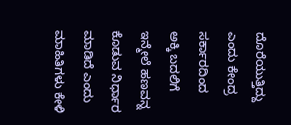ದೊರೆಯುತ್ತಿದ್ದು ಎಂದು ಕೇಂದ್ರ ಸರ್ಕಾರದಿಂದ ಅಕ್ಕಿ ಬದಲಿಗೆ ಇನ್ಮೇಲೆ ಹಣವನ್ನ ಕೊಡುವ ನಿರ್ಧಾರ ಮಾಡಿದೆ ಎಂದು ಮಾಹಿತಿಗಳು ಕೇಳಿ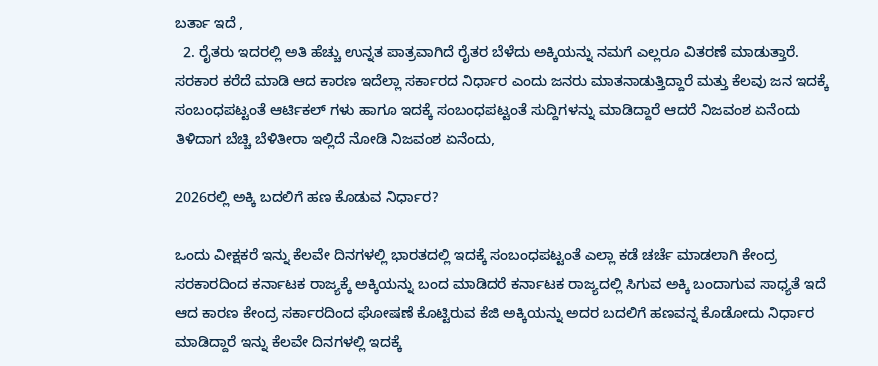ಬರ್ತಾ ಇದೆ ,
  2. ರೈತರು ಇದರಲ್ಲಿ ಅತಿ ಹೆಚ್ಚು ಉನ್ನತ ಪಾತ್ರವಾಗಿದೆ ರೈತರ ಬೆಳೆದು ಅಕ್ಕಿಯನ್ನು ನಮಗೆ ಎಲ್ಲರೂ ವಿತರಣೆ ಮಾಡುತ್ತಾರೆ. ಸರಕಾರ ಕರೆದೆ ಮಾಡಿ ಆದ ಕಾರಣ ಇದೆಲ್ಲಾ ಸರ್ಕಾರದ ನಿರ್ಧಾರ ಎಂದು ಜನರು ಮಾತನಾಡುತ್ತಿದ್ದಾರೆ ಮತ್ತು ಕೆಲವು ಜನ ಇದಕ್ಕೆ ಸಂಬಂಧಪಟ್ಟಂತೆ ಆರ್ಟಿಕಲ್ ಗಳು ಹಾಗೂ ಇದಕ್ಕೆ ಸಂಬಂಧಪಟ್ಟಂತೆ ಸುದ್ದಿಗಳನ್ನು ಮಾಡಿದ್ದಾರೆ ಆದರೆ ನಿಜವಂಶ ಏನೆಂದು ತಿಳಿದಾಗ ಬೆಚ್ಚಿ ಬೆಳಿತೀರಾ ಇಲ್ಲಿದೆ ನೋಡಿ ನಿಜವಂಶ ಏನೆಂದು,

2026ರಲ್ಲಿ ಅಕ್ಕಿ ಬದಲಿಗೆ ಹಣ ಕೊಡುವ ನಿರ್ಧಾರ?

ಒಂದು ವೀಕ್ಷಕರೆ ಇನ್ನು ಕೆಲವೇ ದಿನಗಳಲ್ಲಿ ಭಾರತದಲ್ಲಿ ಇದಕ್ಕೆ ಸಂಬಂಧಪಟ್ಟಂತೆ ಎಲ್ಲಾ ಕಡೆ ಚರ್ಚೆ ಮಾಡಲಾಗಿ ಕೇಂದ್ರ ಸರಕಾರದಿಂದ ಕರ್ನಾಟಕ ರಾಜ್ಯಕ್ಕೆ ಅಕ್ಕಿಯನ್ನು ಬಂದ ಮಾಡಿದರೆ ಕರ್ನಾಟಕ ರಾಜ್ಯದಲ್ಲಿ ಸಿಗುವ ಅಕ್ಕಿ ಬಂದಾಗುವ ಸಾಧ್ಯತೆ ಇದೆ ಆದ ಕಾರಣ ಕೇಂದ್ರ ಸರ್ಕಾರದಿಂದ ಘೋಷಣೆ ಕೊಟ್ಟಿರುವ ಕೆಜಿ ಅಕ್ಕಿಯನ್ನು ಅದರ ಬದಲಿಗೆ ಹಣವನ್ನ ಕೊಡೋದು ನಿರ್ಧಾರ ಮಾಡಿದ್ದಾರೆ ಇನ್ನು ಕೆಲವೇ ದಿನಗಳಲ್ಲಿ ಇದಕ್ಕೆ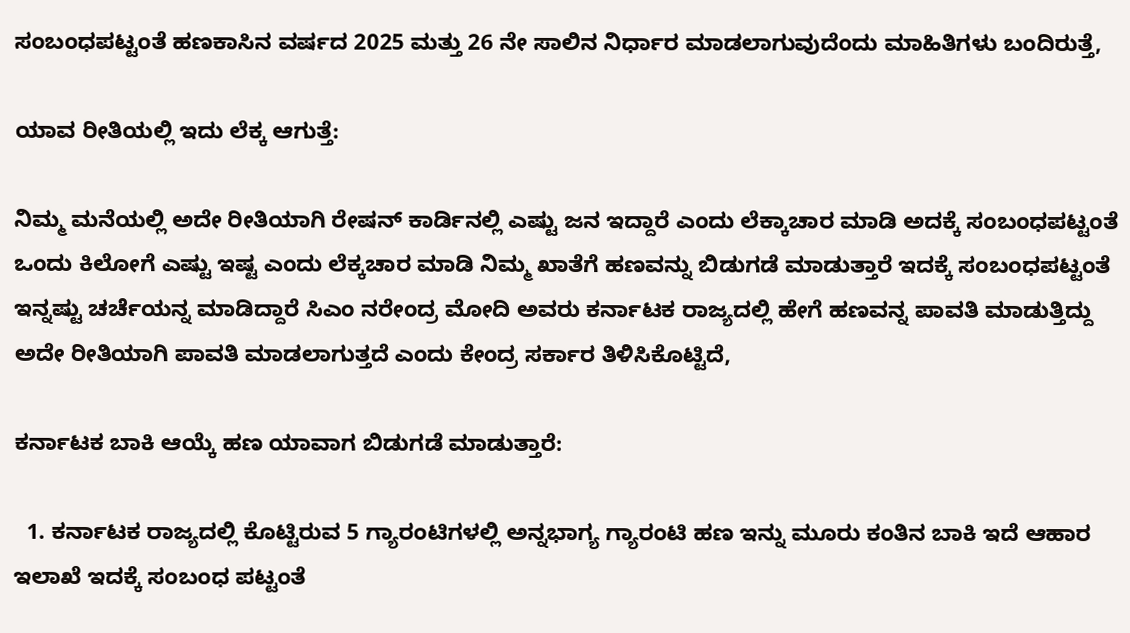ಸಂಬಂಧಪಟ್ಟಂತೆ ಹಣಕಾಸಿನ ವರ್ಷದ 2025 ಮತ್ತು 26 ನೇ ಸಾಲಿನ ನಿರ್ಧಾರ ಮಾಡಲಾಗುವುದೆಂದು ಮಾಹಿತಿಗಳು ಬಂದಿರುತ್ತೆ,

ಯಾವ ರೀತಿಯಲ್ಲಿ ಇದು ಲೆಕ್ಕ ಆಗುತ್ತೆ:

ನಿಮ್ಮ ಮನೆಯಲ್ಲಿ ಅದೇ ರೀತಿಯಾಗಿ ರೇಷನ್ ಕಾರ್ಡಿನಲ್ಲಿ ಎಷ್ಟು ಜನ ಇದ್ದಾರೆ ಎಂದು ಲೆಕ್ಕಾಚಾರ ಮಾಡಿ ಅದಕ್ಕೆ ಸಂಬಂಧಪಟ್ಟಂತೆ ಒಂದು ಕಿಲೋಗೆ ಎಷ್ಟು ಇಷ್ಟ ಎಂದು ಲೆಕ್ಕಚಾರ ಮಾಡಿ ನಿಮ್ಮ ಖಾತೆಗೆ ಹಣವನ್ನು ಬಿಡುಗಡೆ ಮಾಡುತ್ತಾರೆ ಇದಕ್ಕೆ ಸಂಬಂಧಪಟ್ಟಂತೆ ಇನ್ನಷ್ಟು ಚರ್ಚೆಯನ್ನ ಮಾಡಿದ್ದಾರೆ ಸಿಎಂ ನರೇಂದ್ರ ಮೋದಿ ಅವರು ಕರ್ನಾಟಕ ರಾಜ್ಯದಲ್ಲಿ ಹೇಗೆ ಹಣವನ್ನ ಪಾವತಿ ಮಾಡುತ್ತಿದ್ದು ಅದೇ ರೀತಿಯಾಗಿ ಪಾವತಿ ಮಾಡಲಾಗುತ್ತದೆ ಎಂದು ಕೇಂದ್ರ ಸರ್ಕಾರ ತಿಳಿಸಿಕೊಟ್ಟಿದೆ,

ಕರ್ನಾಟಕ ಬಾಕಿ ಆಯ್ಕೆ ಹಣ ಯಾವಾಗ ಬಿಡುಗಡೆ ಮಾಡುತ್ತಾರೆ:

  1. ಕರ್ನಾಟಕ ರಾಜ್ಯದಲ್ಲಿ ಕೊಟ್ಟಿರುವ 5 ಗ್ಯಾರಂಟಿಗಳಲ್ಲಿ ಅನ್ನಭಾಗ್ಯ ಗ್ಯಾರಂಟಿ ಹಣ ಇನ್ನು ಮೂರು ಕಂತಿನ ಬಾಕಿ ಇದೆ ಆಹಾರ ಇಲಾಖೆ ಇದಕ್ಕೆ ಸಂಬಂಧ ಪಟ್ಟಂತೆ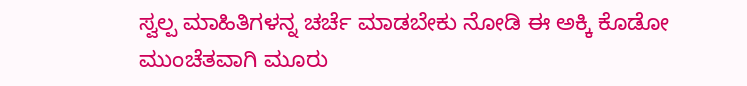ಸ್ವಲ್ಪ ಮಾಹಿತಿಗಳನ್ನ ಚರ್ಚೆ ಮಾಡಬೇಕು ನೋಡಿ ಈ ಅಕ್ಕಿ ಕೊಡೋ ಮುಂಚೆತವಾಗಿ ಮೂರು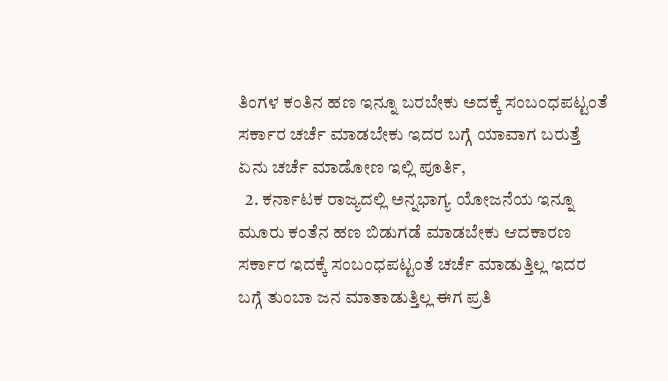ತಿಂಗಳ ಕಂತಿನ ಹಣ ಇನ್ನೂ ಬರಬೇಕು ಅದಕ್ಕೆ ಸಂಬಂಧಪಟ್ಟಂತೆ ಸರ್ಕಾರ ಚರ್ಚೆ ಮಾಡಬೇಕು ಇದರ ಬಗ್ಗೆ ಯಾವಾಗ ಬರುತ್ತೆ ಏನು ಚರ್ಚೆ ಮಾಡೋಣ ಇಲ್ಲಿ ಪೂರ್ತಿ,
  2. ಕರ್ನಾಟಕ ರಾಜ್ಯದಲ್ಲಿ ಅನ್ನಭಾಗ್ಯ ಯೋಜನೆಯ ಇನ್ನೂ ಮೂರು ಕಂತೆನ ಹಣ ಬಿಡುಗಡೆ ಮಾಡಬೇಕು ಆದಕಾರಣ ಸರ್ಕಾರ ಇದಕ್ಕೆ ಸಂಬಂಧಪಟ್ಟಂತೆ ಚರ್ಚೆ ಮಾಡುತ್ತಿಲ್ಲ ಇದರ ಬಗ್ಗೆ ತುಂಬಾ ಜನ ಮಾತಾಡುತ್ತಿಲ್ಲ ಈಗ ಪ್ರತಿ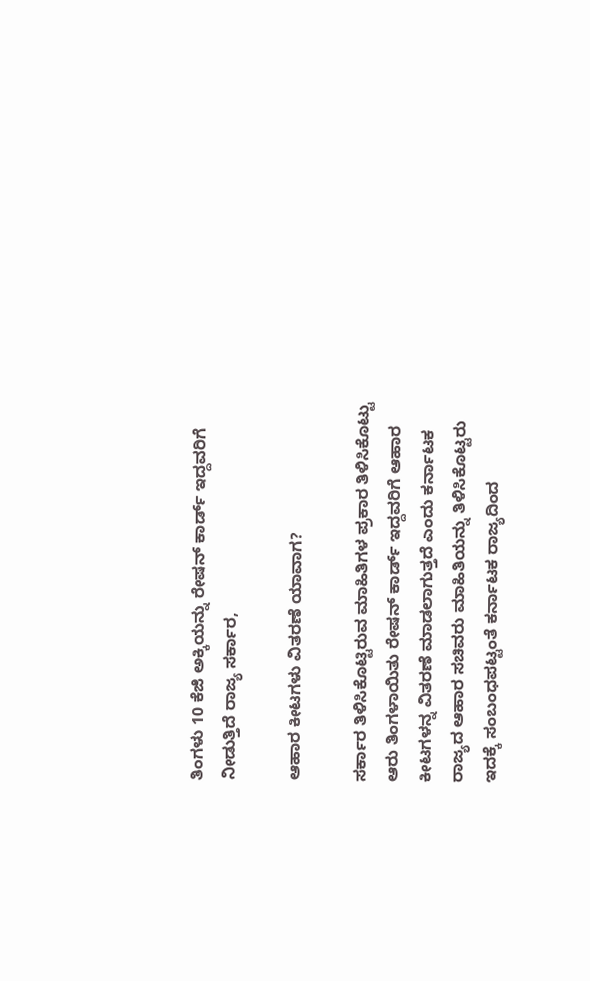ತಿಂಗಳು 10 ಕೆಜಿ ಅಕ್ಕಿಯನ್ನು ರೇಷನ್ ಕಾರ್ಡ್ ಇದ್ದವರಿಗೆ ನೀಡುತ್ತಿದೆ ರಾಜ್ಯ ಸರ್ಕಾರ,

ಆಹಾರ ಕೀಟಗಳು ವಿತರಣೆ ಯಾವಾಗ?

ಸರ್ಕಾರ ತಿಳಿಸಿಕೊಟ್ಟಿರುವ ಮಾಹಿತಿಗಳ ಪ್ರಕಾರ ತಿಳಿಸಿಕೊಟ್ಟು ಆರು ತಿಂಗಳಾಯಿತು ರೇಷನ್ ಕಾರ್ಡ್ ಇದ್ದವರಿಗೆ ಆಹಾರ ಕೀಟಗಳನ್ನ ವಿತರಣೆ ಮಾಡಲಾಗುತ್ತದೆ ಎಂದು ಕರ್ನಾಟಕ ರಾಜ್ಯದ ಆಹಾರ ಸಚಿವರು ಮಾಹಿತಿಯನ್ನು ತಿಳಿಸಿಕೊಟ್ಟರು ಇದಕ್ಕೆ ಸಂಬಂಧಪಟ್ಟಂತೆ ಕರ್ನಾಟಕ ರಾಜ್ಯದಿಂದ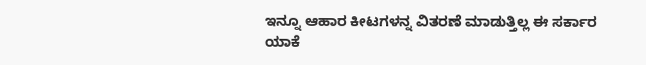ಇನ್ನೂ ಆಹಾರ ಕೀಟಗಳನ್ನ ವಿತರಣೆ ಮಾಡುತ್ತಿಲ್ಲ ಈ ಸರ್ಕಾರ ಯಾಕೆ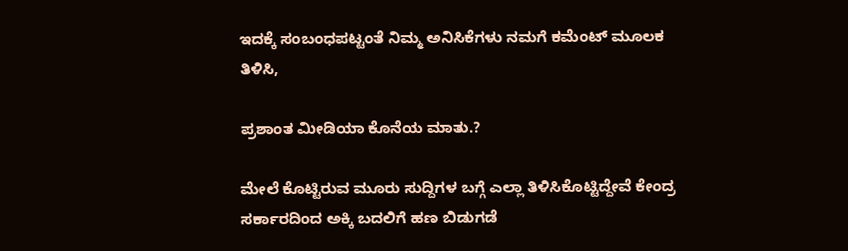ಇದಕ್ಕೆ ಸಂಬಂಧಪಟ್ಟಂತೆ ನಿಮ್ಮ ಅನಿಸಿಕೆಗಳು ನಮಗೆ ಕಮೆಂಟ್ ಮೂಲಕ ತಿಳಿಸಿ,

ಪ್ರಶಾಂತ ಮೀಡಿಯಾ ಕೊನೆಯ ಮಾತು.?

ಮೇಲೆ ಕೊಟ್ಟಿರುವ ಮೂರು ಸುದ್ದಿಗಳ ಬಗ್ಗೆ ಎಲ್ಲಾ ತಿಳಿಸಿಕೊಟ್ಟಿದ್ದೇವೆ ಕೇಂದ್ರ ಸರ್ಕಾರದಿಂದ ಅಕ್ಕಿ ಬದಲಿಗೆ ಹಣ ಬಿಡುಗಡೆ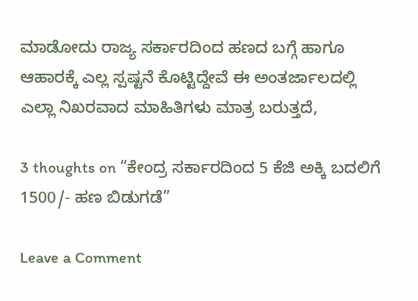ಮಾಡೋದು ರಾಜ್ಯ ಸರ್ಕಾರದಿಂದ ಹಣದ ಬಗ್ಗೆ ಹಾಗೂ ಆಹಾರಕ್ಕೆ ಎಲ್ಲ ಸ್ಪಷ್ಟನೆ ಕೊಟ್ಟಿದ್ದೇವೆ ಈ ಅಂತರ್ಜಾಲದಲ್ಲಿ ಎಲ್ಲಾ ನಿಖರವಾದ ಮಾಹಿತಿಗಳು ಮಾತ್ರ ಬರುತ್ತದೆ,

3 thoughts on “ಕೇಂದ್ರ ಸರ್ಕಾರದಿಂದ 5 ಕೆಜಿ ಅಕ್ಕಿ ಬದಲಿಗೆ 1500/- ಹಣ ಬಿಡುಗಡೆ”

Leave a Comment